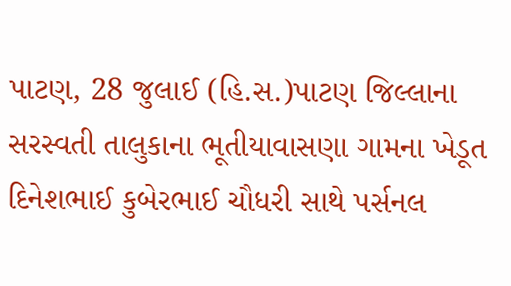પાટણ, 28 જુલાઈ (હિ.સ.)પાટણ જિલ્લાના સરસ્વતી તાલુકાના ભૂતીયાવાસણા ગામના ખેડૂત દિનેશભાઈ કુબેરભાઈ ચૌધરી સાથે પર્સનલ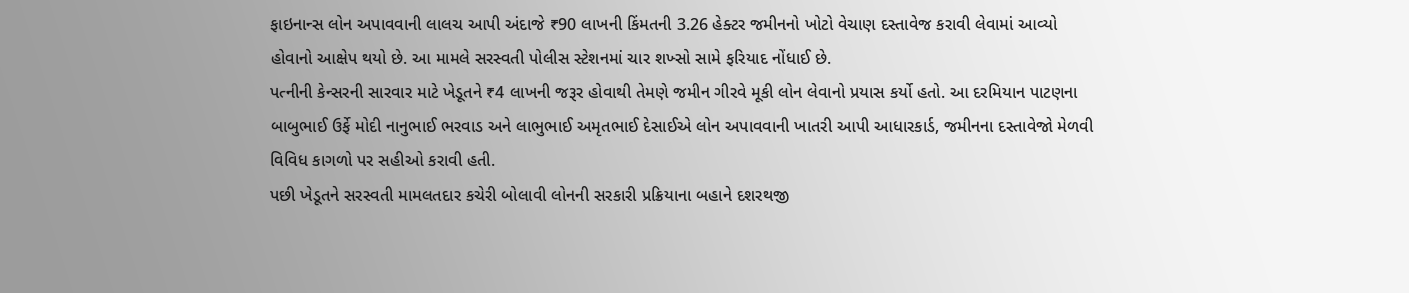ફાઇનાન્સ લોન અપાવવાની લાલચ આપી અંદાજે ₹90 લાખની કિંમતની 3.26 હેક્ટર જમીનનો ખોટો વેચાણ દસ્તાવેજ કરાવી લેવામાં આવ્યો હોવાનો આક્ષેપ થયો છે. આ મામલે સરસ્વતી પોલીસ સ્ટેશનમાં ચાર શખ્સો સામે ફરિયાદ નોંધાઈ છે.
પત્નીની કેન્સરની સારવાર માટે ખેડૂતને ₹4 લાખની જરૂર હોવાથી તેમણે જમીન ગીરવે મૂકી લોન લેવાનો પ્રયાસ કર્યો હતો. આ દરમિયાન પાટણના બાબુભાઈ ઉર્ફે મોદી નાનુભાઈ ભરવાડ અને લાભુભાઈ અમૃતભાઈ દેસાઈએ લોન અપાવવાની ખાતરી આપી આધારકાર્ડ, જમીનના દસ્તાવેજો મેળવી વિવિધ કાગળો પર સહીઓ કરાવી હતી.
પછી ખેડૂતને સરસ્વતી મામલતદાર કચેરી બોલાવી લોનની સરકારી પ્રક્રિયાના બહાને દશરથજી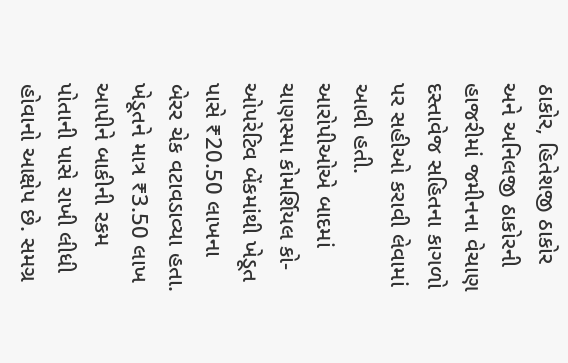ઠાકોર, હિતેશજી ઠાકોર અને અનિલજી ઠાકોરની હાજરીમાં જમીનના વેચાણ દસ્તાવેજ સહિતના કાગળો પર સહીઓ કરાવી લેવામાં આવી હતી.
આરોપીઓએ બાદમાં ચાણસ્મા કોમર્શિયલ કો-ઓપરેટિવ બેંકમાંથી ખેડૂત પાસે ₹20.50 લાખના બેરર ચેક વટાવડાવ્યા હતા. ખેડૂતને માત્ર ₹3.50 લાખ આપીને બાકીની રકમ પોતાની પાસે રાખી લીધી હોવાનો આક્ષેપ છે. સમગ્ર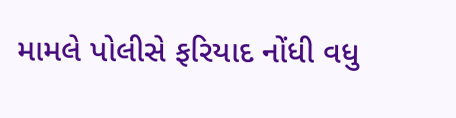મામલે પોલીસે ફરિયાદ નોંધી વધુ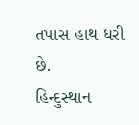તપાસ હાથ ધરી છે.
હિન્દુસ્થાન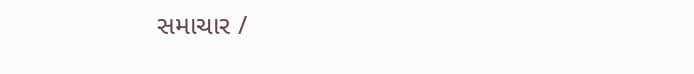સમાચાર /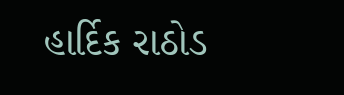હાર્દિક રાઠોડ